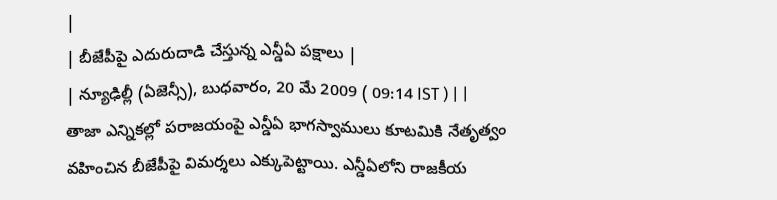|
| బీజేపీపై ఎదురుదాడి చేస్తున్న ఎన్డీఏ పక్షాలు |
| న్యూఢిల్లీ (ఏజెన్సీ), బుధవారం, 20 మే 2009 ( 09:14 IST ) | |
తాజా ఎన్నికల్లో పరాజయంపై ఎన్డీఏ భాగస్వాములు కూటమికి నేతృత్వం వహించిన బీజేపీపై విమర్శలు ఎక్కుపెట్టాయి. ఎన్డీఏలోని రాజకీయ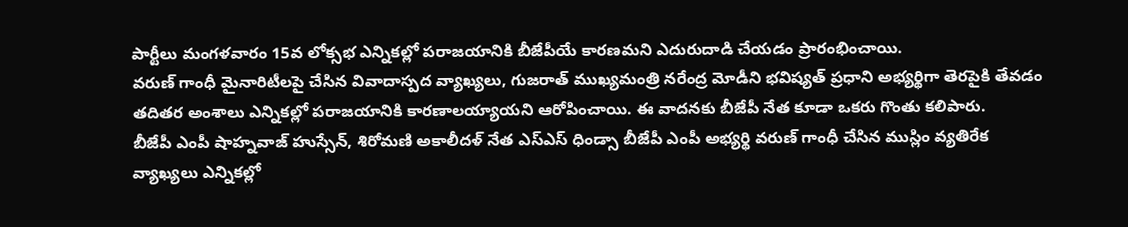పార్టీలు మంగళవారం 15వ లోక్సభ ఎన్నికల్లో పరాజయానికి బీజేపీయే కారణమని ఎదురుదాడి చేయడం ప్రారంభించాయి.
వరుణ్ గాంధీ మైనారిటీలపై చేసిన వివాదాస్పద వ్యాఖ్యలు, గుజరాత్ ముఖ్యమంత్రి నరేంద్ర మోడీని భవిష్యత్ ప్రధాని అభ్యర్థిగా తెరపైకి తేవడం తదితర అంశాలు ఎన్నికల్లో పరాజయానికి కారణాలయ్యాయని ఆరోపించాయి. ఈ వాదనకు బీజేపీ నేత కూడా ఒకరు గొంతు కలిపారు.
బీజేపీ ఎంపీ షాహ్నవాజ్ హుస్సేన్, శిరోమణి అకాలీదళ్ నేత ఎస్ఎస్ ధిండ్సా బీజేపీ ఎంపీ అభ్యర్థి వరుణ్ గాంధీ చేసిన ముస్లిం వ్యతిరేక వ్యాఖ్యలు ఎన్నికల్లో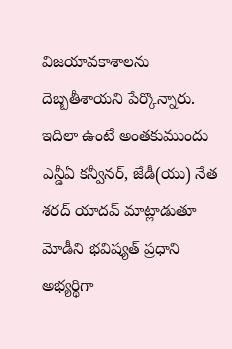విజయావకాశాలను దెబ్బతీశాయని పేర్కొన్నారు. ఇదిలా ఉంటే అంతకుముందు ఎన్డీఏ కన్వీనర్, జేడీ(యు) నేత శరద్ యాదవ్ మాట్లాడుతూ మోడీని భవిష్యత్ ప్రధాని అభ్యర్థిగా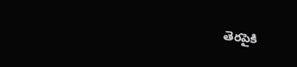తెరపైకి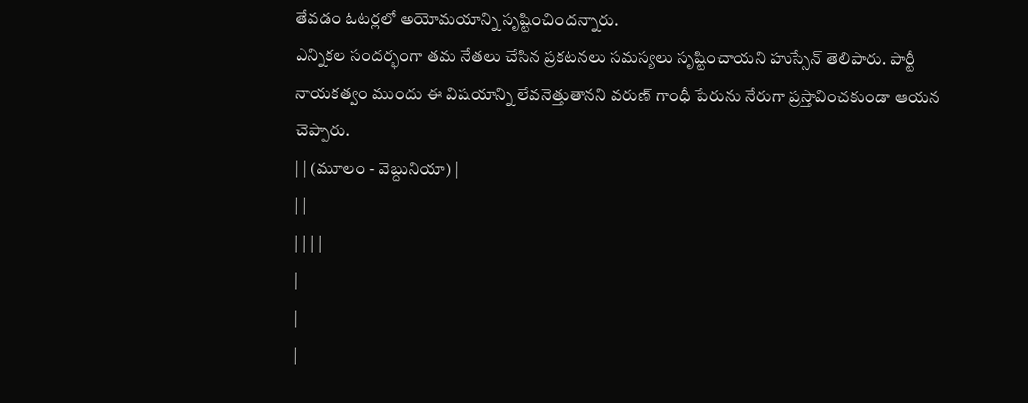తేవడం ఓటర్లలో అయోమయాన్ని సృష్టించిందన్నారు.
ఎన్నికల సందర్భంగా తమ నేతలు చేసిన ప్రకటనలు సమస్యలు సృష్టించాయని హుస్సేన్ తెలిపారు. పార్టీ నాయకత్వం ముందు ఈ విషయాన్ని లేవనెత్తుతానని వరుణ్ గాంధీ పేరును నేరుగా ప్రస్తావించకుండా ఆయన చెప్పారు.
| | (మూలం - వెబ్దునియా) |
| |
| | | |
|
|
|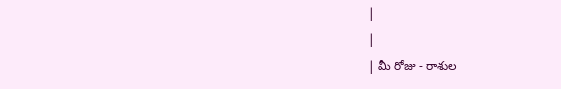|
|
| మీ రోజు - రాశుల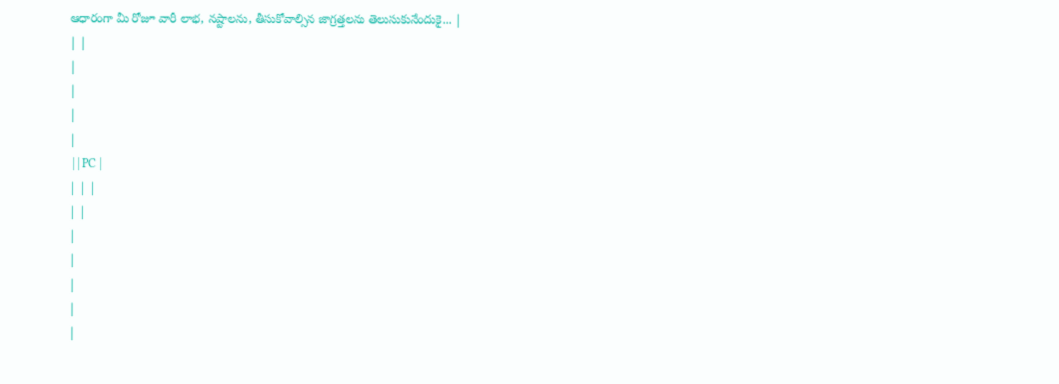ఆధారంగా మీ రోజూ వారీ లాభ, నష్టాలను, తీసుకోవాల్సిన జాగ్రత్తలను తెలుసుకునేందుకై... |
| |
|
|
|
|
 | | PC |
| | |
| |
|
|
|
|
|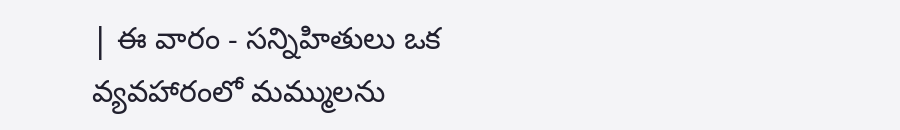| ఈ వారం - సన్నిహితులు ఒక వ్యవహారంలో మమ్ములను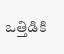ఒత్తిడికి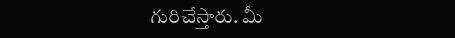గురిచేస్తారు. మీ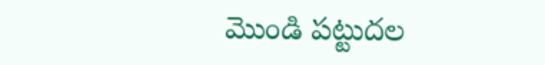మొండి పట్టుదల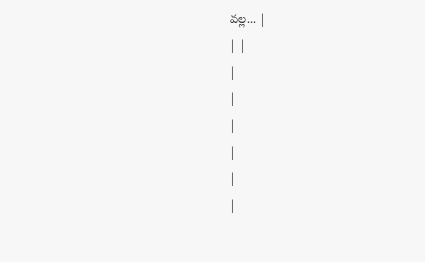వల్ల... |
| |
|
|
|
|
|
|